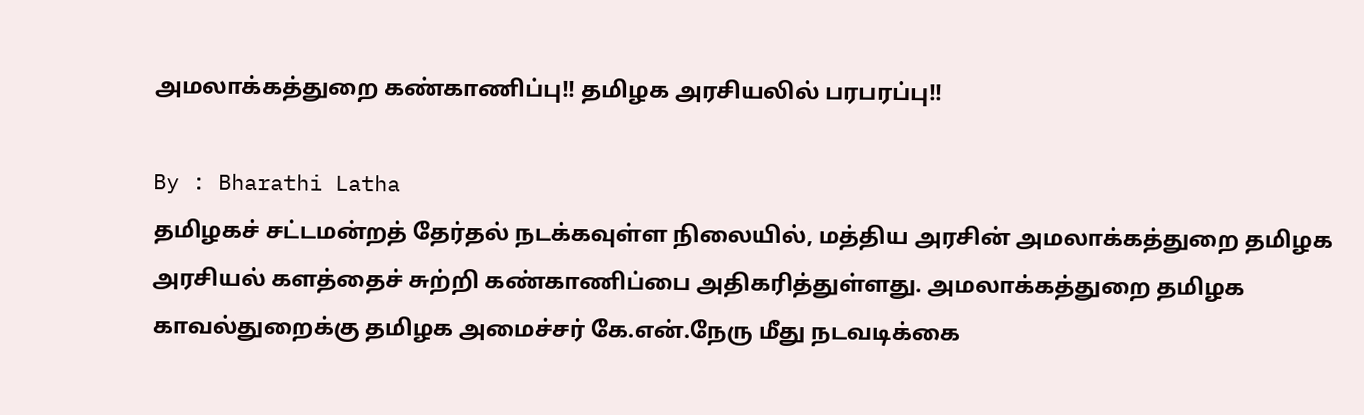அமலாக்கத்துறை கண்காணிப்பு!! தமிழக அரசியலில் பரபரப்பு!!

By : Bharathi Latha
தமிழகச் சட்டமன்றத் தேர்தல் நடக்கவுள்ள நிலையில், மத்திய அரசின் அமலாக்கத்துறை தமிழக அரசியல் களத்தைச் சுற்றி கண்காணிப்பை அதிகரித்துள்ளது. அமலாக்கத்துறை தமிழக காவல்துறைக்கு தமிழக அமைச்சர் கே.என்.நேரு மீது நடவடிக்கை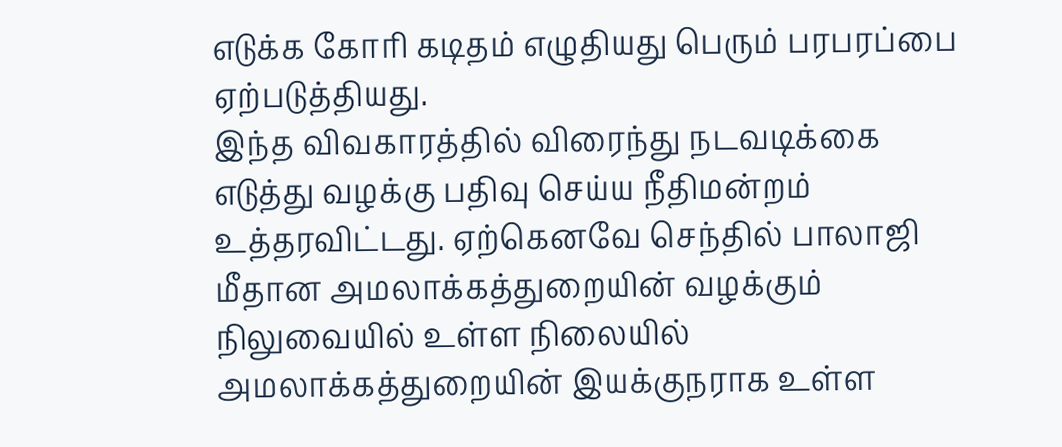எடுக்க கோரி கடிதம் எழுதியது பெரும் பரபரப்பை ஏற்படுத்தியது.
இந்த விவகாரத்தில் விரைந்து நடவடிக்கை எடுத்து வழக்கு பதிவு செய்ய நீதிமன்றம் உத்தரவிட்டது. ஏற்கெனவே செந்தில் பாலாஜி மீதான அமலாக்கத்துறையின் வழக்கும் நிலுவையில் உள்ள நிலையில் அமலாக்கத்துறையின் இயக்குநராக உள்ள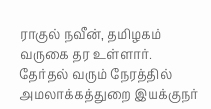ராகுல் நவீன், தமிழகம் வருகை தர உள்ளார்.
தேர்தல் வரும் நேரத்தில் அமலாக்கத்துறை இயக்குநர்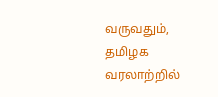வருவதும், தமிழக வரலாற்றில்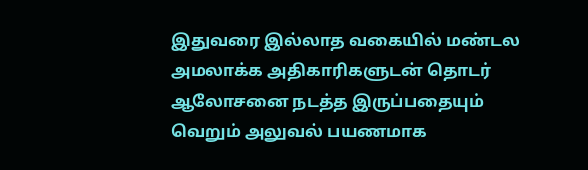இதுவரை இல்லாத வகையில் மண்டல அமலாக்க அதிகாரிகளுடன் தொடர் ஆலோசனை நடத்த இருப்பதையும் வெறும் அலுவல் பயணமாக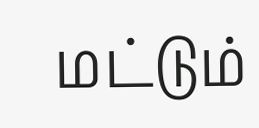மட்டும்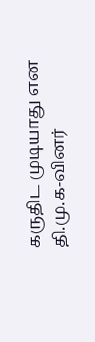கருதிட முடியாது என தி.மு.க-வினர்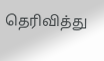தெரிவித்து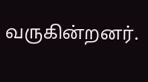வருகின்றனர்.